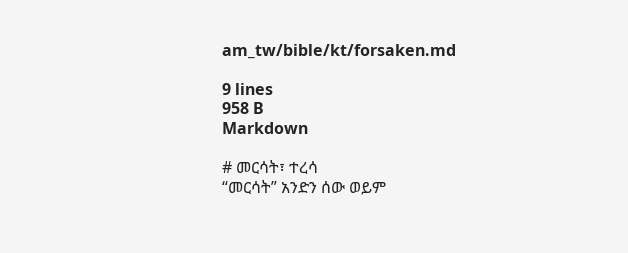am_tw/bible/kt/forsaken.md

9 lines
958 B
Markdown

# መርሳት፣ ተረሳ
“መርሳት” አንድን ሰው ወይም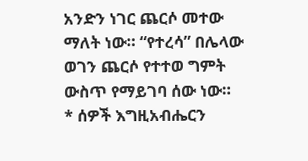አንድን ነገር ጨርሶ መተው ማለት ነው። “የተረሳ” በሌላው ወገን ጨርሶ የተተወ ግምት ውስጥ የማይገባ ሰው ነው።
* ሰዎች እግዚአብሔርን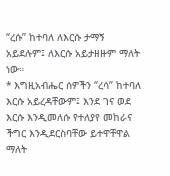“ረሱ” ከተባለ ለእርሱ ታማኝ አይደሉም፤ ለእርሱ አይታዘዙም ማለት ነው።
* እግዚአብሔር ሰዎችን “ረሳ” ከተባለ እርሱ አይረዳቸውም፤ እንደ ገና ወደ እርሱ እንዲመለሱ የተለያየ መከራና ችግር እንዲደርስባቸው ይተዋቸዋል ማለት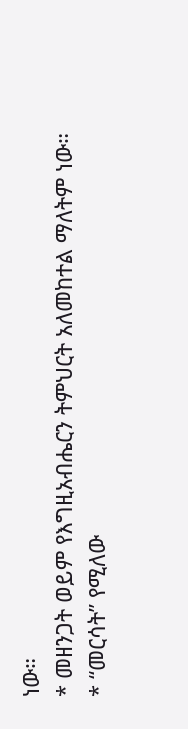ነው።
* መዘንጋት ወይም የእግዚአብሔርን ትምህርት አለመከተል ማለትም ነው።
* “መርሳት” የሚለው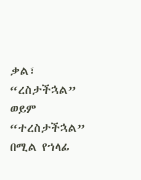ቃል፣ “ረስታችኋል” ወይም “ተረስታችኋል” በሚል የኀላፊ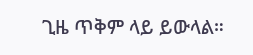ጊዜ ጥቅም ላይ ይውላል።